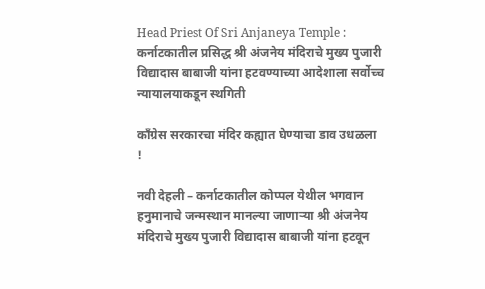Head Priest Of Sri Anjaneya Temple : कर्नाटकातील प्रसिद्ध श्री अंजनेय मंदिराचे मुख्य पुजारी विद्यादास बाबाजी यांना हटवण्याच्या आदेशाला सर्वोच्च न्यायालयाकडून स्थगिती

काँग्रेस सरकारचा मंदिर कह्यात घेण्याचा डाव उधळला !

नवी देहली – कर्नाटकातील कोप्पल येथील भगवान हनुमानाचे जन्मस्थान मानल्या जाणार्‍या श्री अंजनेय मंदिराचे मुख्य पुजारी विद्यादास बाबाजी यांना हटवून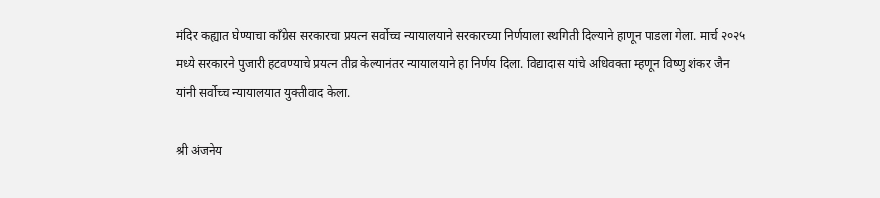मंदिर कह्यात घेण्याचा काँग्रेस सरकारचा प्रयत्न सर्वोच्च न्यायालयाने सरकारच्या निर्णयाला स्थगिती दिल्याने हाणून पाडला गेला. मार्च २०२५ मध्ये सरकारने पुजारी हटवण्याचे प्रयत्न तीव्र केल्यानंतर न्यायालयाने हा निर्णय दिला. विद्यादास यांचे अधिवक्ता म्हणून विष्णु शंकर जैन यांनी सर्वोच्च न्यायालयात युक्तीवाद केला.

श्री अंजनेय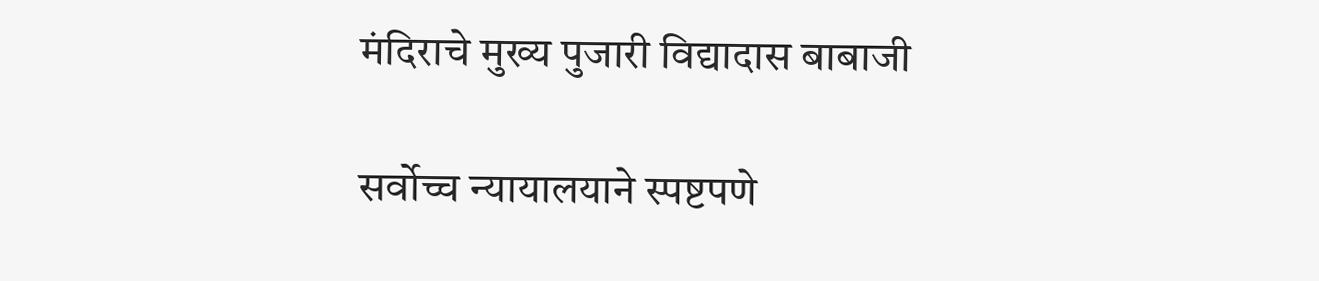मंदिराचे मुख्य पुजारी विद्यादास बाबाजी

सर्वोच्च न्यायालयाने स्पष्टपणे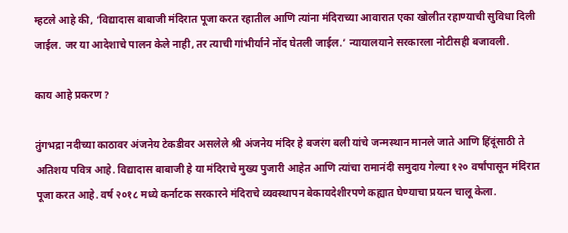म्हटले आहे की, ‘विद्यादास बाबाजी मंदिरात पूजा करत रहातील आणि त्यांना मंदिराच्या आवारात एका खोलीत रहाण्याची सुविधा दिली जाईल. जर या आदेशाचे पालन केले नाही, तर त्याची गांभीर्याने नोंद घेतली जाईल.’ न्यायालयाने सरकारला नोटीसही बजावली.

काय आहे प्रकरण ?

तुंगभद्रा नदीच्या काठावर अंजनेय टेकडीवर असलेले श्री अंजनेय मंदिर हे बजरंग बली यांचे जन्मस्थान मानले जाते आणि हिंदूंसाठी ते अतिशय पवित्र आहे. विद्यादास बाबाजी हे या मंदिराचे मुख्य पुजारी आहेत आणि त्यांचा रामानंदी समुदाय गेल्या १२० वर्षांपासून मंदिरात पूजा करत आहे. वर्ष २०१८ मध्ये कर्नाटक सरकारने मंदिराचे व्यवस्थापन बेकायदेशीरपणे कह्यात घेण्याचा प्रयत्न चालू केला.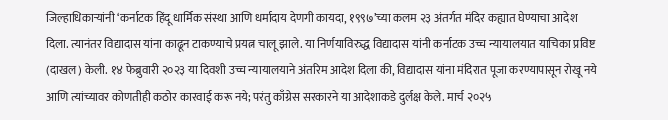जिल्हाधिकार्‍यांनी ‘कर्नाटक हिंदू धार्मिक संस्था आणि धर्मादाय देणगी कायदा, १९९७’च्या कलम २३ अंतर्गत मंदिर कह्यात घेण्याचा आदेश दिला. त्यानंतर विद्यादास यांना काढून टाकण्याचे प्रयत्न चालू झाले. या निर्णयाविरुद्ध विद्यादास यांनी कर्नाटक उच्च न्यायालयात याचिका प्रविष्ट (दाखल) केली. १४ फेब्रुवारी २०२३ या दिवशी उच्च न्यायालयाने अंतरिम आदेश दिला की, विद्यादास यांना मंदिरात पूजा करण्यापासून रोखू नये आणि त्यांच्यावर कोणतीही कठोर कारवाई करू नये; परंतु काँग्रेस सरकारने या आदेशाकडे दुर्लक्ष केले. मार्च २०२५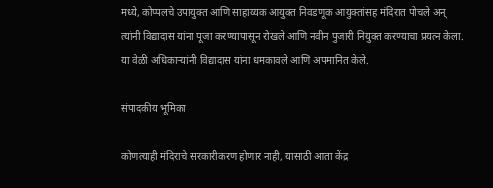मध्ये, कोप्पलचे उपायुक्त आणि साहाय्यक आयुक्त निवडणूक आयुक्तांसह मंदिरात पोचले अन् त्यांनी विद्यादास यांना पूजा करण्यापासून रोखले आणि नवीन पुजारी नियुक्त करण्याचा प्रयत्न केला. या वेळी अधिकार्‍यांनी विद्यादास यांना धमकावले आणि अपमानित केले.

संपादकीय भूमिका

कोणत्याही मंदिराचे सरकारीकरण होणार नाही, यासाठी आता केंद्र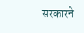सरकारने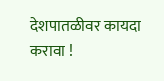देशपातळीवर कायदा करावा !